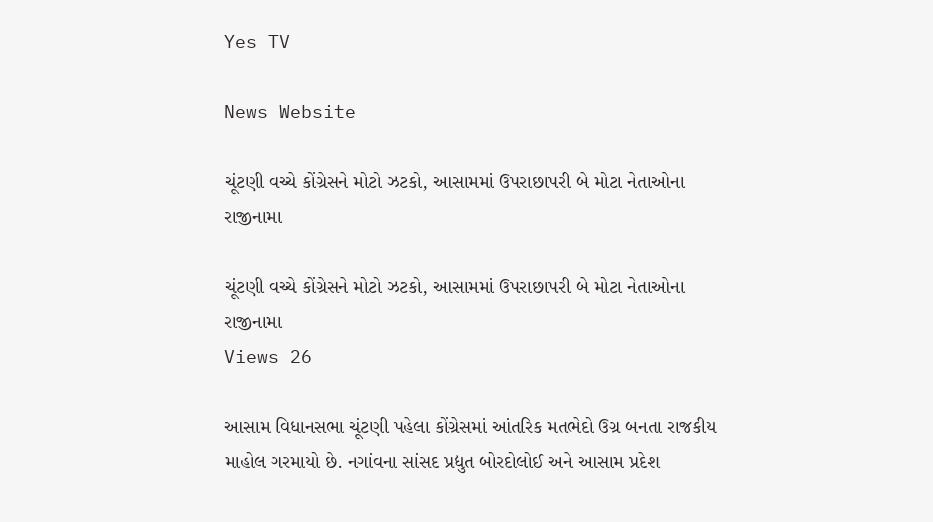Yes TV

News Website

ચૂંટણી વચ્ચે કોંગ્રેસને મોટો ઝટકો, આસામમાં ઉપરાછાપરી બે મોટા નેતાઓના રાજીનામા

ચૂંટણી વચ્ચે કોંગ્રેસને મોટો ઝટકો, આસામમાં ઉપરાછાપરી બે મોટા નેતાઓના રાજીનામા
Views 26

આસામ વિધાનસભા ચૂંટણી પહેલા કોંગ્રેસમાં આંતરિક મતભેદો ઉગ્ર બનતા રાજકીય માહોલ ગરમાયો છે. નગાંવના સાંસદ પ્રદ્યુત બોરદોલોઈ અને આસામ પ્રદેશ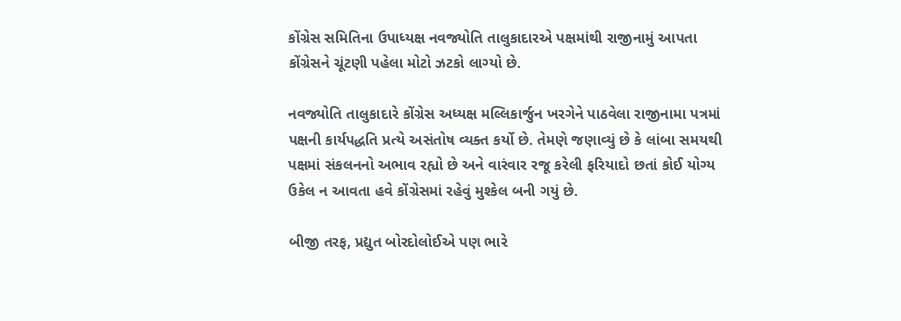કોંગ્રેસ સમિતિના ઉપાધ્યક્ષ નવજ્યોતિ તાલુકાદારએ પક્ષમાંથી રાજીનામું આપતા કોંગ્રેસને ચૂંટણી પહેલા મોટો ઝટકો લાગ્યો છે.

નવજ્યોતિ તાલુકાદારે કોંગ્રેસ અધ્યક્ષ મલ્લિકાર્જુન ખરગેને પાઠવેલા રાજીનામા પત્રમાં પક્ષની કાર્યપદ્ધતિ પ્રત્યે અસંતોષ વ્યક્ત કર્યો છે. તેમણે જણાવ્યું છે કે લાંબા સમયથી પક્ષમાં સંકલનનો અભાવ રહ્યો છે અને વારંવાર રજૂ કરેલી ફરિયાદો છતાં કોઈ યોગ્ય ઉકેલ ન આવતા હવે કોંગ્રેસમાં રહેવું મુશ્કેલ બની ગયું છે.

બીજી તરફ, પ્રદ્યુત બોરદોલોઈએ પણ ભારે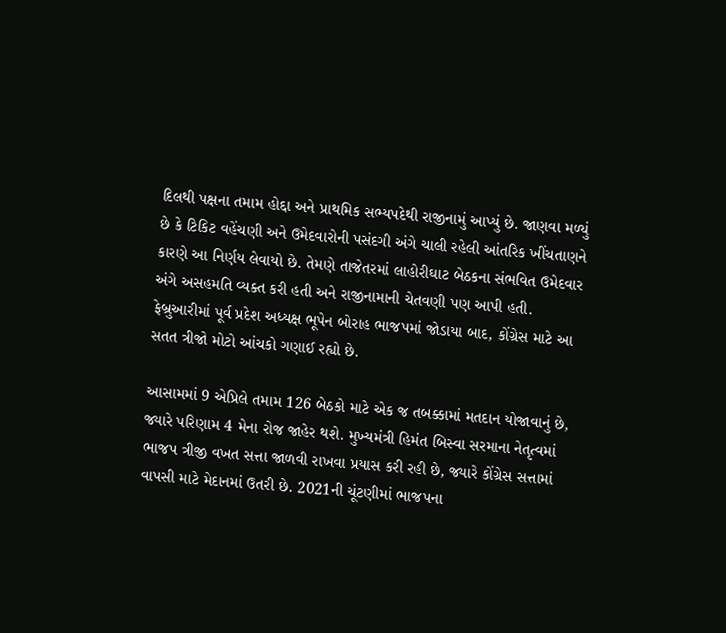દિલથી પક્ષના તમામ હોદ્દા અને પ્રાથમિક સભ્યપદેથી રાજીનામું આપ્યું છે. જાણવા મળ્યું છે કે ટિકિટ વહેંચણી અને ઉમેદવારોની પસંદગી અંગે ચાલી રહેલી આંતરિક ખીંચતાણને કારણે આ નિર્ણય લેવાયો છે. તેમણે તાજેતરમાં લાહોરીઘાટ બેઠકના સંભવિત ઉમેદવાર અંગે અસહમતિ વ્યક્ત કરી હતી અને રાજીનામાની ચેતવણી પણ આપી હતી. ફેબ્રુઆરીમાં પૂર્વ પ્રદેશ અધ્યક્ષ ભૂપેન બોરાહ ભાજપમાં જોડાયા બાદ, કોંગ્રેસ માટે આ સતત ત્રીજો મોટો આંચકો ગણાઈ રહ્યો છે.

આસામમાં 9 એપ્રિલે તમામ 126 બેઠકો માટે એક જ તબક્કામાં મતદાન યોજાવાનું છે, જ્યારે પરિણામ 4 મેના રોજ જાહેર થશે. મુખ્યમંત્રી હિમંત બિસ્વા સરમાના નેતૃત્વમાં ભાજપ ત્રીજી વખત સત્તા જાળવી રાખવા પ્રયાસ કરી રહી છે, જ્યારે કોંગ્રેસ સત્તામાં વાપસી માટે મેદાનમાં ઉતરી છે. 2021ની ચૂંટણીમાં ભાજપના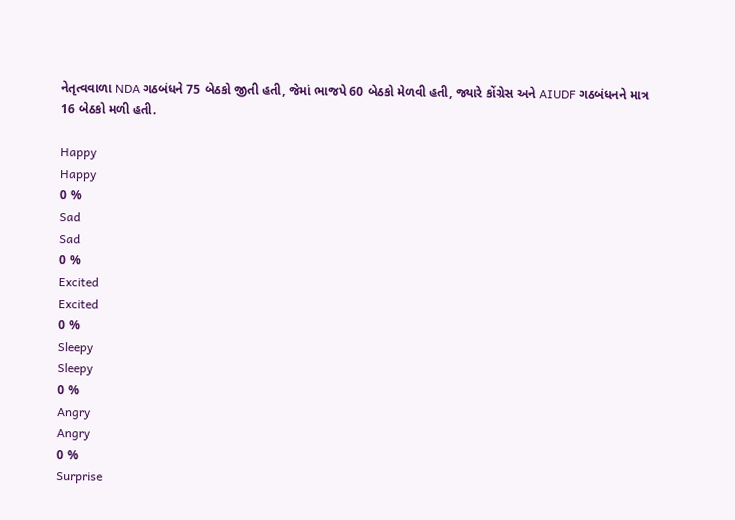નેતૃત્વવાળા NDA ગઠબંધને 75 બેઠકો જીતી હતી, જેમાં ભાજપે 60 બેઠકો મેળવી હતી, જ્યારે કોંગ્રેસ અને AIUDF ગઠબંધનને માત્ર 16 બેઠકો મળી હતી.

Happy
Happy
0 %
Sad
Sad
0 %
Excited
Excited
0 %
Sleepy
Sleepy
0 %
Angry
Angry
0 %
Surprise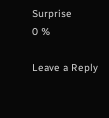Surprise
0 %

Leave a Reply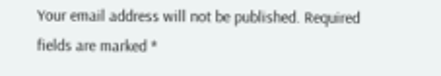Your email address will not be published. Required fields are marked *